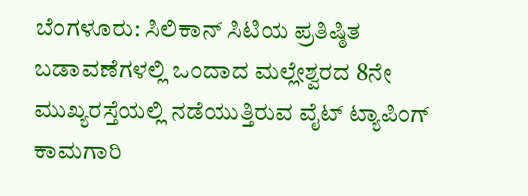ಬೆಂಗಳೂರು: ಸಿಲಿಕಾನ್ ಸಿಟಿಯ ಪ್ರತಿಷ್ಠಿತ ಬಡಾವಣೆಗಳಲ್ಲಿ ಒಂದಾದ ಮಲ್ಲೇಶ್ವರದ 8ನೇ ಮುಖ್ಯರಸ್ತೆಯಲ್ಲಿ ನಡೆಯುತ್ತಿರುವ ವೈಟ್ ಟ್ಯಾಪಿಂಗ್ ಕಾಮಗಾರಿ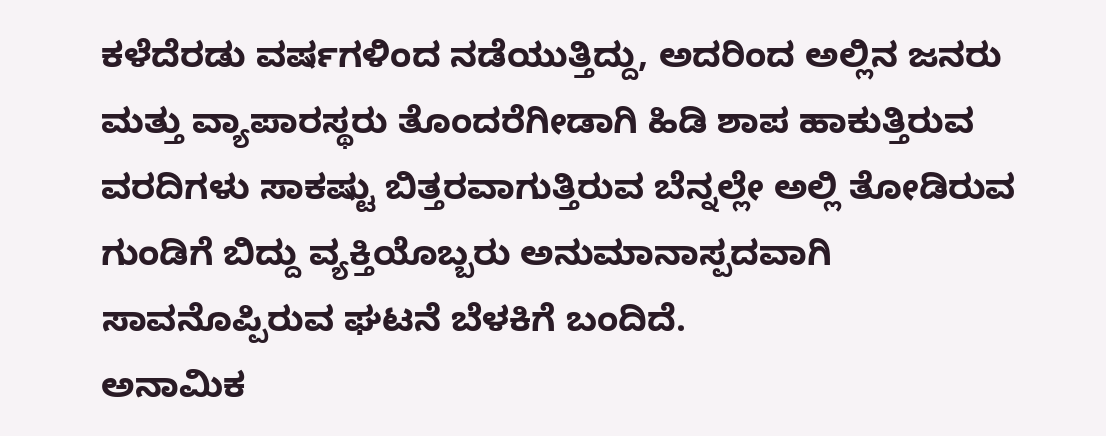ಕಳೆದೆರಡು ವರ್ಷಗಳಿಂದ ನಡೆಯುತ್ತಿದ್ದು, ಅದರಿಂದ ಅಲ್ಲಿನ ಜನರು ಮತ್ತು ವ್ಯಾಪಾರಸ್ಥರು ತೊಂದರೆಗೀಡಾಗಿ ಹಿಡಿ ಶಾಪ ಹಾಕುತ್ತಿರುವ ವರದಿಗಳು ಸಾಕಷ್ಟು ಬಿತ್ತರವಾಗುತ್ತಿರುವ ಬೆನ್ನಲ್ಲೇ ಅಲ್ಲಿ ತೋಡಿರುವ ಗುಂಡಿಗೆ ಬಿದ್ದು ವ್ಯಕ್ತಿಯೊಬ್ಬರು ಅನುಮಾನಾಸ್ಪದವಾಗಿ ಸಾವನೊಪ್ಪಿರುವ ಘಟನೆ ಬೆಳಕಿಗೆ ಬಂದಿದೆ.
ಅನಾಮಿಕ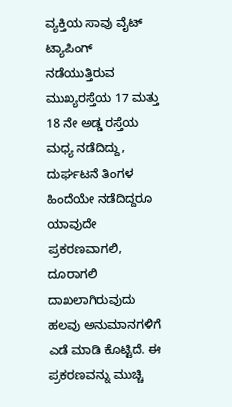ವ್ಯಕ್ತಿಯ ಸಾವು ವೈಟ್ ಟ್ಯಾಪಿಂಗ್ ನಡೆಯುತ್ತಿರುವ ಮುಖ್ಯರಸ್ತೆಯ 17 ಮತ್ತು 18 ನೇ ಅಡ್ಡ ರಸ್ತೆಯ ಮಧ್ಯ ನಡೆದಿದ್ದು, ದುರ್ಘಟನೆ ತಿಂಗಳ ಹಿಂದೆಯೇ ನಡೆದಿದ್ದರೂ ಯಾವುದೇ ಪ್ರಕರಣವಾಗಲಿ, ದೂರಾಗಲಿ ದಾಖಲಾಗಿರುವುದು ಹಲವು ಅನುಮಾನಗಳಿಗೆ ಎಡೆ ಮಾಡಿ ಕೊಟ್ಟಿದೆ. ಈ ಪ್ರಕರಣವನ್ನು ಮುಚ್ಚಿ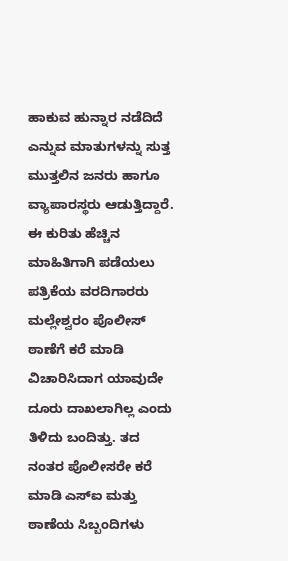ಹಾಕುವ ಹುನ್ನಾರ ನಡೆದಿದೆ ಎನ್ನುವ ಮಾತುಗಳನ್ನು ಸುತ್ತ ಮುತ್ತಲಿನ ಜನರು ಹಾಗೂ ವ್ಯಾಪಾರಸ್ಥರು ಆಡುತ್ತಿದ್ದಾರೆ.
ಈ ಕುರಿತು ಹೆಚ್ಚಿನ ಮಾಹಿತಿಗಾಗಿ ಪಡೆಯಲು ಪತ್ರಿಕೆಯ ವರದಿಗಾರರು ಮಲ್ಲೇಶ್ವರಂ ಪೊಲೀಸ್ ಠಾಣೆಗೆ ಕರೆ ಮಾಡಿ ವಿಚಾರಿಸಿದಾಗ ಯಾವುದೇ ದೂರು ದಾಖಲಾಗಿಲ್ಲ ಎಂದು ತಿಳಿದು ಬಂದಿತ್ತು. ತದ ನಂತರ ಪೊಲೀಸರೇ ಕರೆ ಮಾಡಿ ಎಸ್ಐ ಮತ್ತು ಠಾಣೆಯ ಸಿಬ್ಬಂದಿಗಳು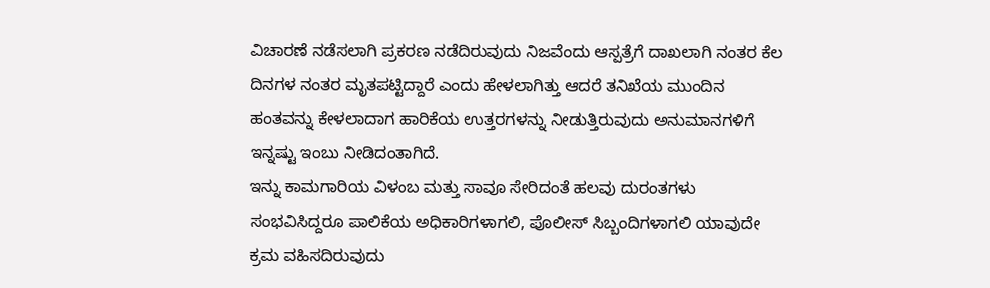ವಿಚಾರಣೆ ನಡೆಸಲಾಗಿ ಪ್ರಕರಣ ನಡೆದಿರುವುದು ನಿಜವೆಂದು ಆಸ್ಪತ್ರೆಗೆ ದಾಖಲಾಗಿ ನಂತರ ಕೆಲ ದಿನಗಳ ನಂತರ ಮೃತಪಟ್ಟಿದ್ದಾರೆ ಎಂದು ಹೇಳಲಾಗಿತ್ತು ಆದರೆ ತನಿಖೆಯ ಮುಂದಿನ ಹಂತವನ್ನು ಕೇಳಲಾದಾಗ ಹಾರಿಕೆಯ ಉತ್ತರಗಳನ್ನು ನೀಡುತ್ತಿರುವುದು ಅನುಮಾನಗಳಿಗೆ ಇನ್ನಷ್ಟು ಇಂಬು ನೀಡಿದಂತಾಗಿದೆ.
ಇನ್ನು ಕಾಮಗಾರಿಯ ವಿಳಂಬ ಮತ್ತು ಸಾವೂ ಸೇರಿದಂತೆ ಹಲವು ದುರಂತಗಳು ಸಂಭವಿಸಿದ್ದರೂ ಪಾಲಿಕೆಯ ಅಧಿಕಾರಿಗಳಾಗಲಿ, ಪೊಲೀಸ್ ಸಿಬ್ಬಂದಿಗಳಾಗಲಿ ಯಾವುದೇ ಕ್ರಮ ವಹಿಸದಿರುವುದು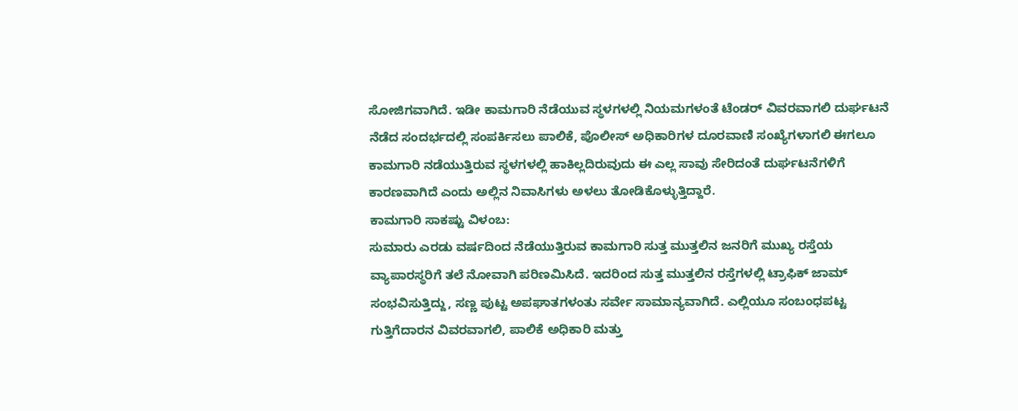ಸೋಜಿಗವಾಗಿದೆ. ಇಡೀ ಕಾಮಗಾರಿ ನೆಡೆಯುವ ಸ್ಥಳಗಳಲ್ಲಿ ನಿಯಮಗಳಂತೆ ಟೆಂಡರ್ ವಿವರವಾಗಲಿ ದುರ್ಘಟನೆ ನೆಡೆದ ಸಂದರ್ಭದಲ್ಲಿ ಸಂಪರ್ಕಿಸಲು ಪಾಲಿಕೆ, ಪೊಲೀಸ್ ಅಧಿಕಾರಿಗಳ ದೂರವಾಣಿ ಸಂಖ್ಯೆಗಳಾಗಲಿ ಈಗಲೂ ಕಾಮಗಾರಿ ನಡೆಯುತ್ತಿರುವ ಸ್ಥಳಗಳಲ್ಲಿ ಹಾಕಿಲ್ಲದಿರುವುದು ಈ ಎಲ್ಲ ಸಾವು ಸೇರಿದಂತೆ ದುರ್ಘಟನೆಗಳಿಗೆ ಕಾರಣವಾಗಿದೆ ಎಂದು ಅಲ್ಲಿನ ನಿವಾಸಿಗಳು ಅಳಲು ತೋಡಿಕೊಳ್ಳುತ್ತಿದ್ದಾರೆ.
ಕಾಮಗಾರಿ ಸಾಕಷ್ಟು ವಿಳಂಬ:
ಸುಮಾರು ಎರಡು ವರ್ಷದಿಂದ ನೆಡೆಯುತ್ತಿರುವ ಕಾಮಗಾರಿ ಸುತ್ತ ಮುತ್ತಲಿನ ಜನರಿಗೆ ಮುಖ್ಯ ರಸ್ತೆಯ ವ್ಯಾಪಾರಸ್ಥರಿಗೆ ತಲೆ ನೋವಾಗಿ ಪರಿಣಮಿಸಿದೆ. ಇದರಿಂದ ಸುತ್ತ ಮುತ್ತಲಿನ ರಸ್ತೆಗಳಲ್ಲಿ ಟ್ರಾಫಿಕ್ ಜಾಮ್ ಸಂಭವಿಸುತ್ತಿದ್ದು, ಸಣ್ಣ ಪುಟ್ಟ ಅಪಘಾತಗಳಂತು ಸರ್ವೇ ಸಾಮಾನ್ಯವಾಗಿದೆ. ಎಲ್ಲಿಯೂ ಸಂಬಂಧಪಟ್ಟ ಗುತ್ತಿಗೆದಾರನ ವಿವರವಾಗಲಿ, ಪಾಲಿಕೆ ಅಧಿಕಾರಿ ಮತ್ತು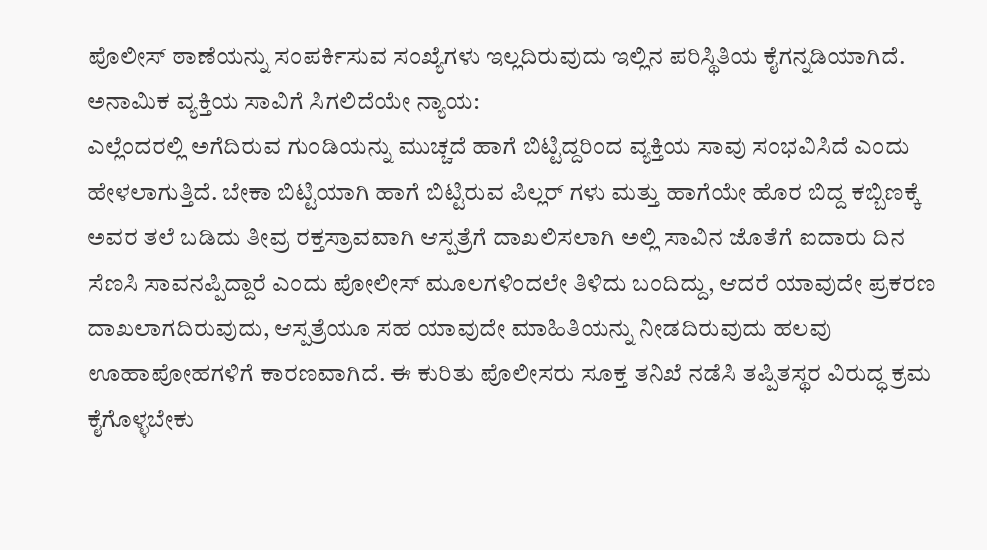ಪೊಲೀಸ್ ಠಾಣೆಯನ್ನು ಸಂಪರ್ಕಿಸುವ ಸಂಖ್ಯೆಗಳು ಇಲ್ಲದಿರುವುದು ಇಲ್ಲಿನ ಪರಿಸ್ಥಿತಿಯ ಕೈಗನ್ನಡಿಯಾಗಿದೆ.
ಅನಾಮಿಕ ವ್ಯಕ್ತಿಯ ಸಾವಿಗೆ ಸಿಗಲಿದೆಯೇ ನ್ಯಾಯ:
ಎಲ್ಲೆಂದರಲ್ಲಿ ಅಗೆದಿರುವ ಗುಂಡಿಯನ್ನು ಮುಚ್ಚದೆ ಹಾಗೆ ಬಿಟ್ಟಿದ್ದರಿಂದ ವ್ಯಕ್ತಿಯ ಸಾವು ಸಂಭವಿಸಿದೆ ಎಂದು ಹೇಳಲಾಗುತ್ತಿದೆ. ಬೇಕಾ ಬಿಟ್ಟಿಯಾಗಿ ಹಾಗೆ ಬಿಟ್ಟಿರುವ ಪಿಲ್ಲರ್ ಗಳು ಮತ್ತು ಹಾಗೆಯೇ ಹೊರ ಬಿದ್ದ ಕಬ್ಬಿಣಕ್ಕೆ ಅವರ ತಲೆ ಬಡಿದು ತೀವ್ರ ರಕ್ತಸ್ರಾವವಾಗಿ ಆಸ್ಪತ್ರೆಗೆ ದಾಖಲಿಸಲಾಗಿ ಅಲ್ಲಿ ಸಾವಿನ ಜೊತೆಗೆ ಐದಾರು ದಿನ ಸೆಣಸಿ ಸಾವನಪ್ಪಿದ್ದಾರೆ ಎಂದು ಪೋಲೀಸ್ ಮೂಲಗಳಿಂದಲೇ ತಿಳಿದು ಬಂದಿದ್ದು, ಆದರೆ ಯಾವುದೇ ಪ್ರಕರಣ ದಾಖಲಾಗದಿರುವುದು, ಆಸ್ಪತ್ರೆಯೂ ಸಹ ಯಾವುದೇ ಮಾಹಿತಿಯನ್ನು ನೀಡದಿರುವುದು ಹಲವು ಊಹಾಪೋಹಗಳಿಗೆ ಕಾರಣವಾಗಿದೆ. ಈ ಕುರಿತು ಪೊಲೀಸರು ಸೂಕ್ತ ತನಿಖೆ ನಡೆಸಿ ತಪ್ಪಿತಸ್ಥರ ವಿರುದ್ಧ ಕ್ರಮ ಕೈಗೊಳ್ಳಬೇಕು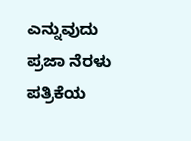ಎನ್ನುವುದು ಪ್ರಜಾ ನೆರಳು ಪತ್ರಿಕೆಯ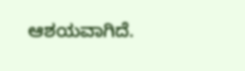ಆಶಯವಾಗಿದೆ.